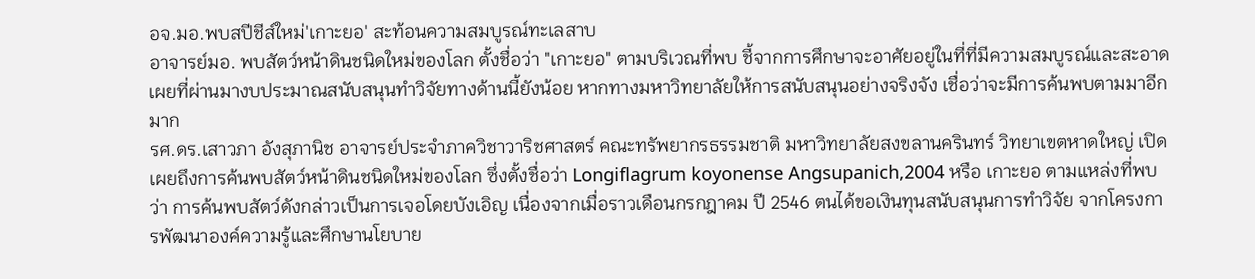อจ.มอ.พบสปีชีส์ใหม่'เกาะยอ' สะท้อนความสมบูรณ์ทะเลสาบ
อาจารย์มอ. พบสัตว์หน้าดินชนิดใหม่ของโลก ตั้งชื่อว่า "เกาะยอ" ตามบริเวณที่พบ ชี้จากการศึกษาจะอาศัยอยู่ในที่ที่มีความสมบูรณ์และสะอาด เผยที่ผ่านมางบประมาณสนับสนุนทำวิจัยทางด้านนี้ยังน้อย หากทางมหาวิทยาลัยให้การสนับสนุนอย่างจริงจัง เชื่อว่าจะมีการค้นพบตามมาอีกมาก
รศ.ดร.เสาวภา อังสุภานิช อาจารย์ประจำภาควิชาวาริชศาสตร์ คณะทรัพยากรธรรมชาติ มหาวิทยาลัยสงขลานครินทร์ วิทยาเขตหาดใหญ่ เปิดเผยถึงการค้นพบสัตว์หน้าดินชนิดใหม่ของโลก ซึ่งตั้งชื่อว่า Longiflagrum koyonense Angsupanich,2004 หรือ เกาะยอ ตามแหล่งที่พบว่า การค้นพบสัตว์ดังกล่าวเป็นการเจอโดยบังเอิญ เนื่องจากเมื่อราวเดือนกรกฎาคม ปี 2546 ตนได้ขอเงินทุนสนับสนุนการทำวิจัย จากโครงการพัฒนาองค์ความรู้และศึกษานโยบาย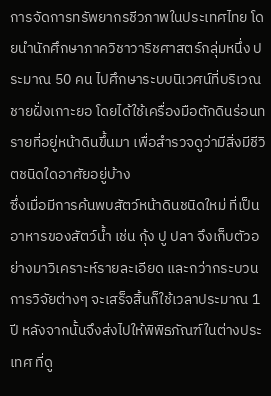การจัดการทรัพยากรชีวภาพในประเทศไทย โดยนำนักศึกษาภาควิชาวาริชศาสตร์กลุ่มหนึ่ง ประมาณ 50 คน ไปศึกษาระบบนิเวศน์ที่บริเวณชายฝั่งเกาะยอ โดยได้ใช้เครื่องมือตักดินร่อนทรายที่อยู่หน้าดินขึ้นมา เพื่อสำรวจดูว่ามีสิ่งมีชีวิตชนิดใดอาศัยอยู่บ้าง
ซึ่งเมื่อมีการค้นพบสัตว์หน้าดินชนิดใหม่ ที่เป็นอาหารของสัตว์น้ำ เช่น กุ้ง ปู ปลา จึงเก็บตัวอย่างมาวิเคราะห์รายละเอียด และกว่ากระบวนการวิจัยต่างๆ จะเสร็จสิ้นก็ใช้เวลาประมาณ 1 ปี หลังจากนั้นจึงส่งไปให้พิพิธภัณฑ์ในต่างประเทศ ที่ดู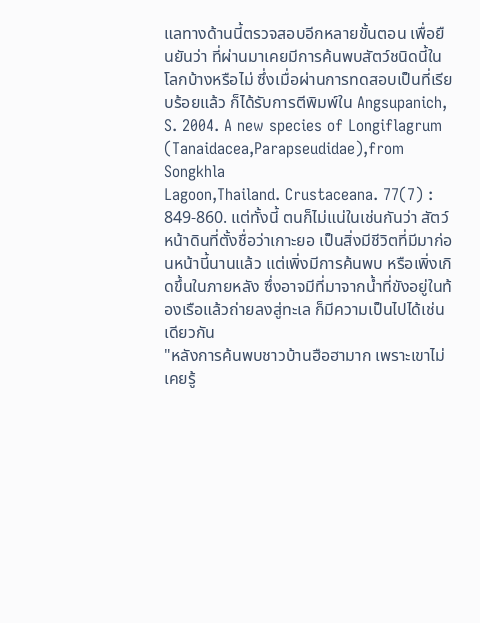แลทางด้านนี้ตรวจสอบอีกหลายขั้นตอน เพื่อยืนยันว่า ที่ผ่านมาเคยมีการค้นพบสัตว์ชนิดนี้ในโลกบ้างหรือไม่ ซึ่งเมื่อผ่านการทดสอบเป็นที่เรียบร้อยแล้ว ก็ได้รับการตีพิมพ์ใน Angsupanich, S. 2004. A new species of Longiflagrum (Tanaidacea,Parapseudidae),from Songkhla
Lagoon,Thailand. Crustaceana. 77(7) : 849-860. แต่ทั้งนี้ ตนก็ไม่แน่ในเช่นกันว่า สัตว์หน้าดินที่ตั้งชื่อว่าเกาะยอ เป็นสิ่งมีชีวิตที่มีมาก่อนหน้านี้นานแล้ว แต่เพิ่งมีการค้นพบ หรือเพิ่งเกิดขึ้นในภายหลัง ซึ่งอาจมีที่มาจากน้ำที่ขังอยู่ในท้องเรือแล้วถ่ายลงสู่ทะเล ก็มีความเป็นไปได้เช่นเดียวกัน
"หลังการค้นพบชาวบ้านฮือฮามาก เพราะเขาไม่เคยรู้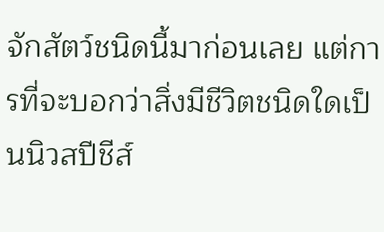จักสัตว์ชนิดนี้มาก่อนเลย แต่การที่จะบอกว่าสิ่งมีชีวิตชนิดใดเป็นนิวสปีชีส์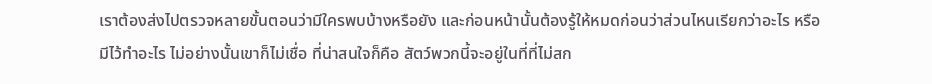เราต้องส่งไปตรวจหลายขั้นตอนว่ามีใครพบบ้างหรือยัง และก่อนหน้านั้นต้องรู้ให้หมดก่อนว่าส่วนไหนเรียกว่าอะไร หรือมีไว้ทำอะไร ไม่อย่างนั้นเขาก็ไม่เชื่อ ที่น่าสนใจก็คือ สัตว์พวกนี้จะอยู่ในที่ที่ไม่สก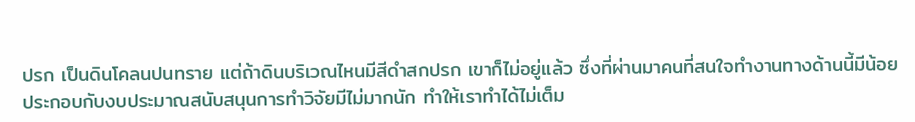ปรก เป็นดินโคลนปนทราย แต่ถ้าดินบริเวณไหนมีสีดำสกปรก เขาก็ไม่อยู่แล้ว ซึ่งที่ผ่านมาคนที่สนใจทำงานทางด้านนี้มีน้อย ประกอบกับงบประมาณสนับสนุนการทำวิจัยมีไม่มากนัก ทำให้เราทำได้ไม่เต็ม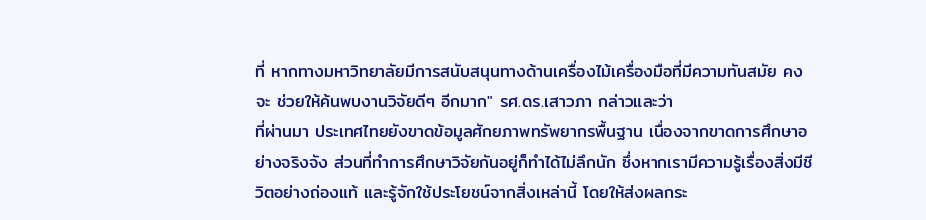ที่ หากทางมหาวิทยาลัยมีการสนับสนุนทางด้านเครื่องไม้เครื่องมือที่มีความทันสมัย คงจะ ช่วยให้ค้นพบงานวิจัยดีๆ อีกมาก" รศ.ดร.เสาวภา กล่าวและว่า
ที่ผ่านมา ประเทศไทยยังขาดข้อมูลศักยภาพทรัพยากรพื้นฐาน เนื่องจากขาดการศึกษาอย่างจริงจัง ส่วนที่ทำการศึกษาวิจัยกันอยู่ก็ทำได้ไม่ลึกนัก ซึ่งหากเรามีความรู้เรื่องสิ่งมีชีวิตอย่างถ่องแท้ และรู้จักใช้ประโยชน์จากสิ่งเหล่านี้ โดยให้ส่งผลกระ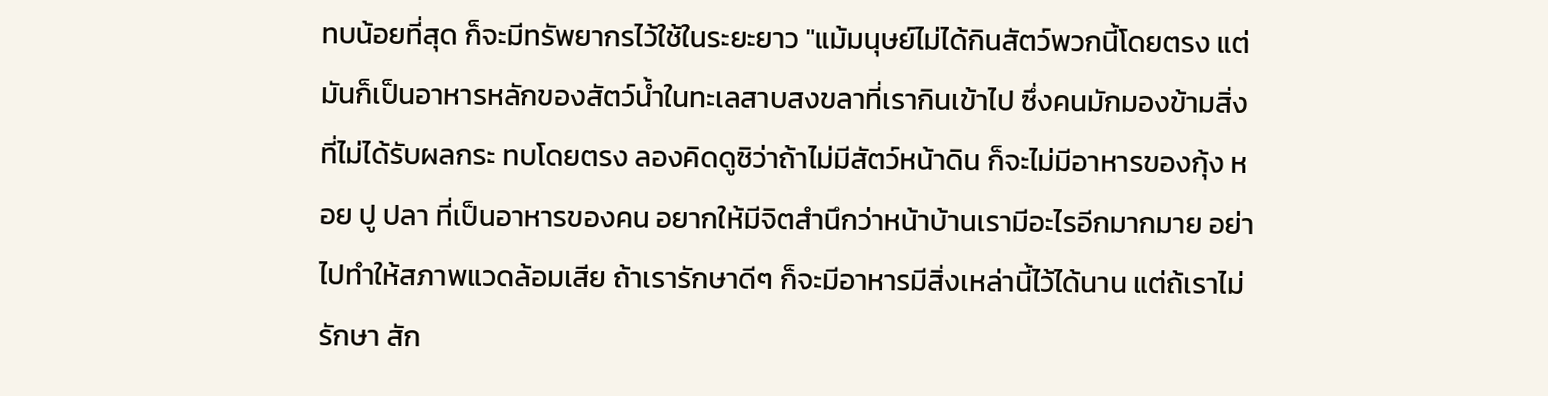ทบน้อยที่สุด ก็จะมีทรัพยากรไว้ใช้ในระยะยาว "แม้มนุษย์ไม่ได้กินสัตว์พวกนี้โดยตรง แต่มันก็เป็นอาหารหลักของสัตว์น้ำในทะเลสาบสงขลาที่เรากินเข้าไป ซึ่งคนมักมองข้ามสิ่งที่ไม่ได้รับผลกระ ทบโดยตรง ลองคิดดูซิว่าถ้าไม่มีสัตว์หน้าดิน ก็จะไม่มีอาหารของกุ้ง หอย ปู ปลา ที่เป็นอาหารของคน อยากให้มีจิตสำนึกว่าหน้าบ้านเรามีอะไรอีกมากมาย อย่าไปทำให้สภาพแวดล้อมเสีย ถ้าเรารักษาดีๆ ก็จะมีอาหารมีสิ่งเหล่านี้ไว้ได้นาน แต่ถ้เราไม่รักษา สัก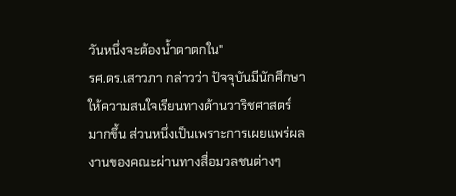วันหนึ่งจะต้องน้ำตาตกใน"
รศ.ดร.เสาวภา กล่าวว่า ปัจจุบันมีนักศึกษาให้ความสนใจเรียนทางด้านวาริชศาสตร์มากขึ้น ส่วนหนึ่งเป็นเพราะการเผยแพร่ผลงานของคณะผ่านทางสื่อมวลชนต่างๆ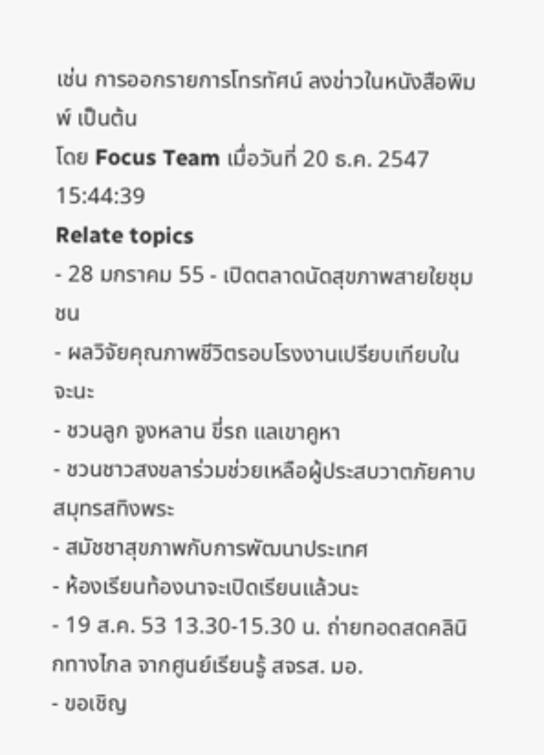เช่น การออกรายการโทรทัศน์ ลงข่าวในหนังสือพิมพ์ เป็นต้น
โดย Focus Team เมื่อวันที่ 20 ธ.ค. 2547 15:44:39
Relate topics
- 28 มกราคม 55 - เปิดตลาดนัดสุขภาพสายใยชุมชน
- ผลวิจัยคุณภาพชีวิตรอบโรงงานเปรียบเทียบในจะนะ
- ชวนลูก จูงหลาน ขี่รถ แลเขาคูหา
- ชวนชาวสงขลาร่วมช่วยเหลือผู้ประสบวาตภัยคาบสมุทรสทิงพระ
- สมัชชาสุขภาพกับการพัฒนาประเทศ
- ห้องเรียนท้องนาจะเปิดเรียนแล้วนะ
- 19 ส.ค. 53 13.30-15.30 น. ถ่ายทอดสดคลินิกทางไกล จากศูนย์เรียนรู้ สจรส. มอ.
- ขอเชิญ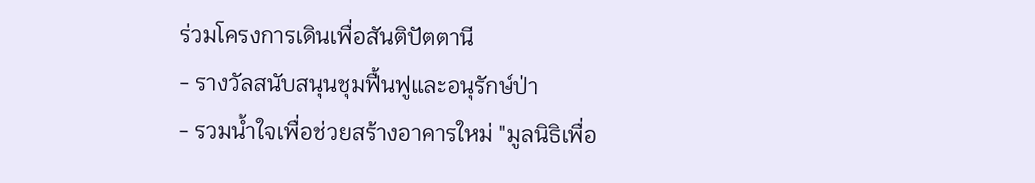ร่วมโครงการเดินเพื่อสันติปัตตานี
- รางวัลสนับสนุนชุมฟื้นฟูและอนุรักษ์ป่า
- รวมน้ำใจเพื่อช่วยสร้างอาคารใหม่ "มูลนิธิเพื่อ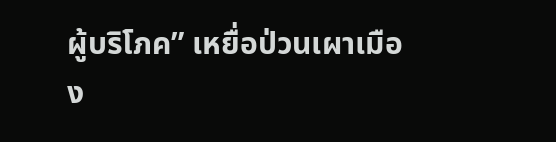ผู้บริโภค” เหยื่อป่วนเผาเมือง